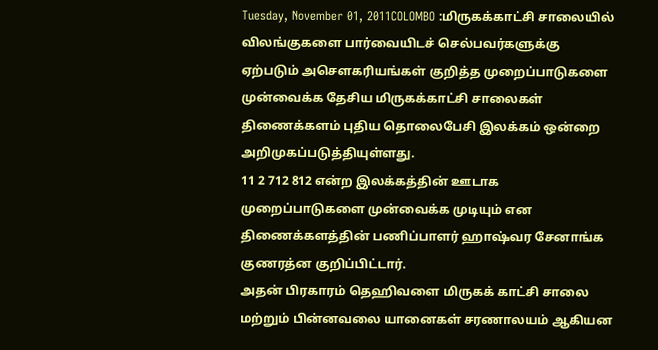Tuesday, November 01, 2011COLOMBO :மிருகக்காட்சி சாலையில் விலங்குகளை பார்வையிடச் செல்பவர்களுக்கு ஏற்படும் அசௌகரியங்கள் குறித்த முறைப்பாடுகளை முன்வைக்க தேசிய மிருகக்காட்சி சாலைகள் திணைக்களம் புதிய தொலைபேசி இலக்கம் ஒன்றை அறிமுகப்படுத்தியுள்ளது.
11 2 712 812 என்ற இலக்கத்தின் ஊடாக முறைப்பாடுகளை முன்வைக்க முடியும் என திணைக்களத்தின் பணிப்பாளர் ஹாஷ்வர சேனாங்க குணரத்ன குறிப்பிட்டார்.
அதன் பிரகாரம் தெஹிவளை மிருகக் காட்சி சாலை மற்றும் பின்னவலை யானைகள் சரணாலயம் ஆகியன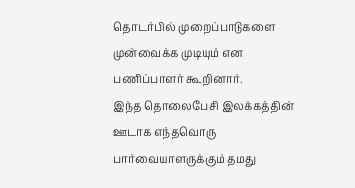தொடர்பில் முறைப்பாடுகளை முன்வைக்க முடியும் என பணிப்பாளர் கூறினார்.
இந்த தொலைபேசி இலக்கத்தின் ஊடாக எந்தவொரு பார்வையாளருக்கும் தமது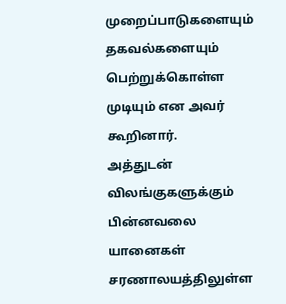முறைப்பாடுகளையும் தகவல்களையும் பெற்றுக்கொள்ள முடியும் என அவர் கூறினார்.
அத்துடன் விலங்குகளுக்கும் பின்னவலை யானைகள் சரணாலயத்திலுள்ள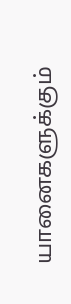யானைகளுக்கும்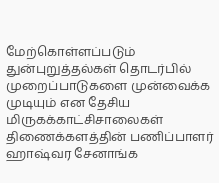மேற்கொள்ளப்படும் துன்புறுத்தல்கள் தொடர்பில் முறைப்பாடுகளை முன்வைக்க முடியும் என தேசிய மிருகக்காட்சிசாலைகள் திணைக்களத்தின் பணிப்பாளர் ஹாஷ்வர சேனாங்க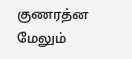குணரத்ன மேலும்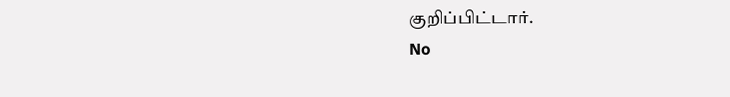குறிப்பிட்டார்.
No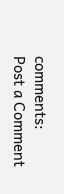comments:
Post a Comment